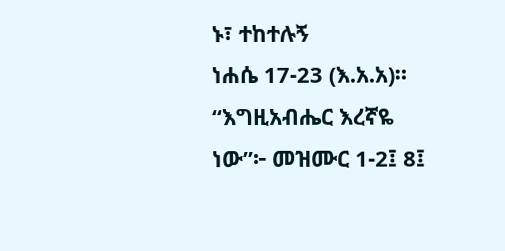ኑ፣ ተከተሉኝ
ነሐሴ 17-23 (እ.አ.አ)። “እግዚአብሔር እረኛዬ ነው”፦ መዝሙር 1-2፤ 8፤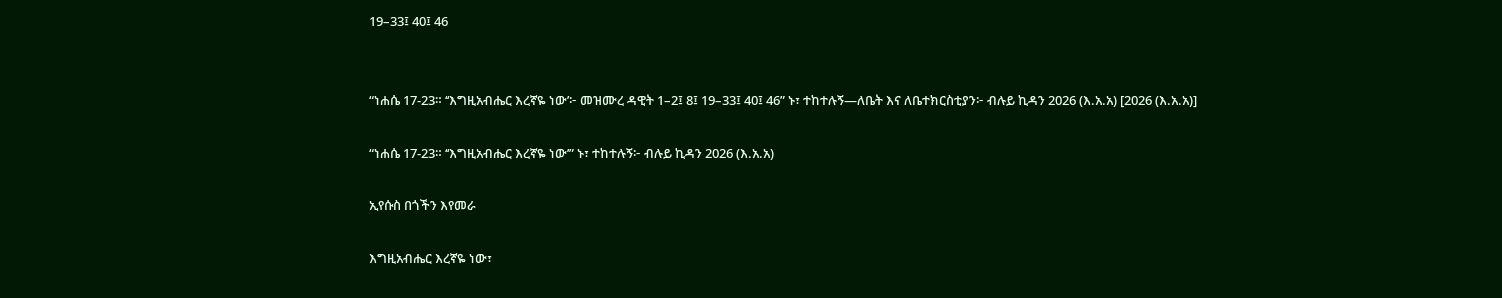19–33፤ 40፤ 46


“ነሐሴ 17-23። ‘‘እግዚአብሔር እረኛዬ ነው’፦ መዝሙረ ዳዊት 1–2፤ 8፤ 19–33፤ 40፤ 46” ኑ፣ ተከተሉኝ—ለቤት እና ለቤተክርስቲያን፦ ብሉይ ኪዳን 2026 (እ.አ.አ) [2026 (እ.አ.አ)]

“ነሐሴ 17-23። ‘‘እግዚአብሔር እረኛዬ ነው’” ኑ፣ ተከተሉኝ፦ ብሉይ ኪዳን 2026 (እ.አ.አ)

ኢየሱስ በጎችን እየመራ

እግዚአብሔር እረኛዬ ነው፣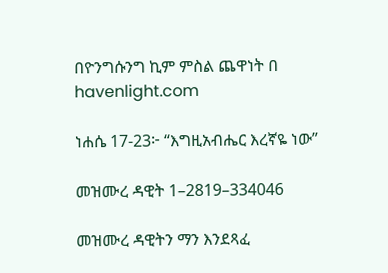በዮንግሱንግ ኪም ምስል ጨዋነት በ havenlight.com

ነሐሴ 17-23፦ “እግዚአብሔር እረኛዬ ነው”

መዝሙረ ዳዊት 1–2819–334046

መዝሙረ ዳዊትን ማን እንደጻፈ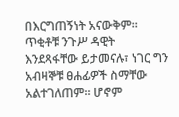በእርግጠኝነት አናውቅም። ጥቂቶቹ ንጉሥ ዳዊት እንደጻፋቸው ይታመናሉ፣ ነገር ግን አብዛኞቹ ፀሐፊዎች ስማቸው አልተገለጠም። ሆኖም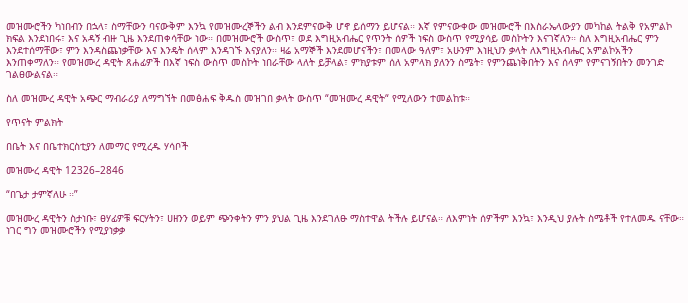መዝሙሮችን ካነበብን በኋላ፣ ስማቸውን ባናውቅም እንኳ የመዝሙረኞችን ልብ እንደምናውቅ ሆኖ ይሰማን ይሆናል። እኛ የምናውቀው መዝሙሮች በእስራኤላውያን መካከል ትልቅ የአምልኮ ክፍል እንደነበሩ፣ እና አዳኝ ብዙ ጊዜ እንደጠቀሳቸው ነው። በመዝሙሮች ውስጥ፣ ወደ እግዚአብሔር የጥንት ሰዎች ነፍስ ውስጥ የሚያሳይ መስኮትን እናገኛለን። ስለ እግዚአብሔር ምን እንደተሰማቸው፣ ምን እንዳስጨነቃቸው እና እንዴት ሰላም እንዳገኙ እናያለን። ዛሬ አማኞች እንደመሆናችን፣ በመላው ዓለም፣ አሁንም እነዚህን ቃላት ለእግዚአብሔር አምልኮአችን እንጠቀማለን። የመዝሙረ ዳዊት ጸሐፊዎች በእኛ ነፍስ ውስጥ መስኮት ነበራቸው ላለት ይቻላል፣ ምክያቱም ሰለ አምላክ ያለንን ስሜት፣ የምንጨነቅበትን እና ሰላም የምናገኝበትን መንገድ ገልፀውልናል።

ስለ መዝሙረ ዳዊት አጭር ማብራሪያ ለማግኘት በመፅሐፍ ቅዱስ መዝገበ ቃላት ውስጥ “መዝሙረ ዳዊት“ የሚለውን ተመልከቱ።

የጥናት ምልክት

በቤት እና በቤተክርስቲያን ለመማር የሚረዱ ሃሳቦች

መዝሙረ ዳዊት 12326–2846

“በጌታ ታምኛለሁ ።”

መዝሙረ ዳዊትን ስታነቡ፣ ፀሃፊዎቹ ፍርሃትን፣ ሀዘንን ወይም ጭንቀትን ምን ያህል ጊዜ እንደገለፁ ማስተዋል ትችሉ ይሆናል። ለእምነት ሰዎችም እንኳ፣ እንዲህ ያሉት ስሜቶች የተለመዱ ናቸው። ነገር ግን መዝሙሮችን የሚያነቃቃ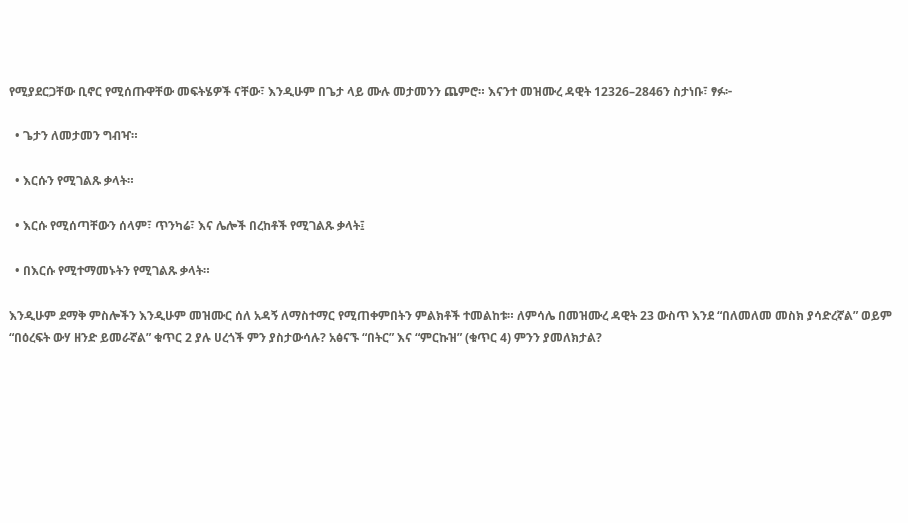የሚያደርጋቸው ቢኖር የሚሰጡዋቸው መፍትሄዎች ናቸው፣ እንዲሁም በጌታ ላይ ሙሉ መታመንን ጨምሮ። እናንተ መዝሙረ ዳዊት 12326–2846ን ስታነቡ፣ ፃፉ፦

  • ጌታን ለመታመን ግብዣ።

  • እርሱን የሚገልጹ ቃላት።

  • እርሱ የሚሰጣቸውን ሰላም፣ ጥንካሬ፣ እና ሌሎች በረከቶች የሚገልጹ ቃላት፤

  • በእርሱ የሚተማመኑትን የሚገልጹ ቃላት።

እንዲሁም ደማቅ ምስሎችን እንዲሁም መዝሙር ሰለ አዳኝ ለማስተማር የሚጠቀምበትን ምልክቶች ተመልከቱ። ለምሳሌ በመዝሙረ ዳዊት 23 ውስጥ እንደ “በለመለመ መስክ ያሳድረኛል” ወይም “በዕረፍት ውሃ ዘንድ ይመራኛል” ቁጥር 2 ያሉ ሀረጎች ምን ያስታውሳሉ? አፅናኙ “በትር” እና “ምርኩዝ” (ቁጥር 4) ምንን ያመለክታል?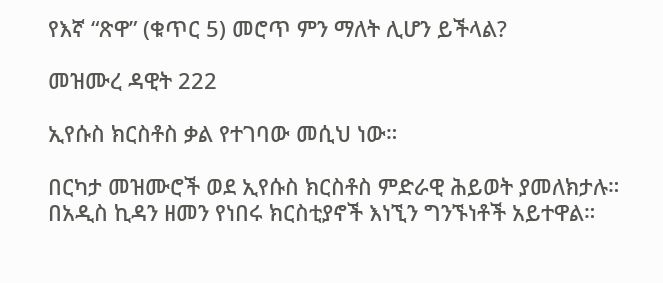የእኛ “ጽዋ” (ቁጥር 5) መሮጥ ምን ማለት ሊሆን ይችላል?

መዝሙረ ዳዊት 222

ኢየሱስ ክርስቶስ ቃል የተገባው መሲህ ነው።

በርካታ መዝሙሮች ወደ ኢየሱስ ክርስቶስ ምድራዊ ሕይወት ያመለክታሉ። በአዲስ ኪዳን ዘመን የነበሩ ክርስቲያኖች እነኚን ግንኙነቶች አይተዋል።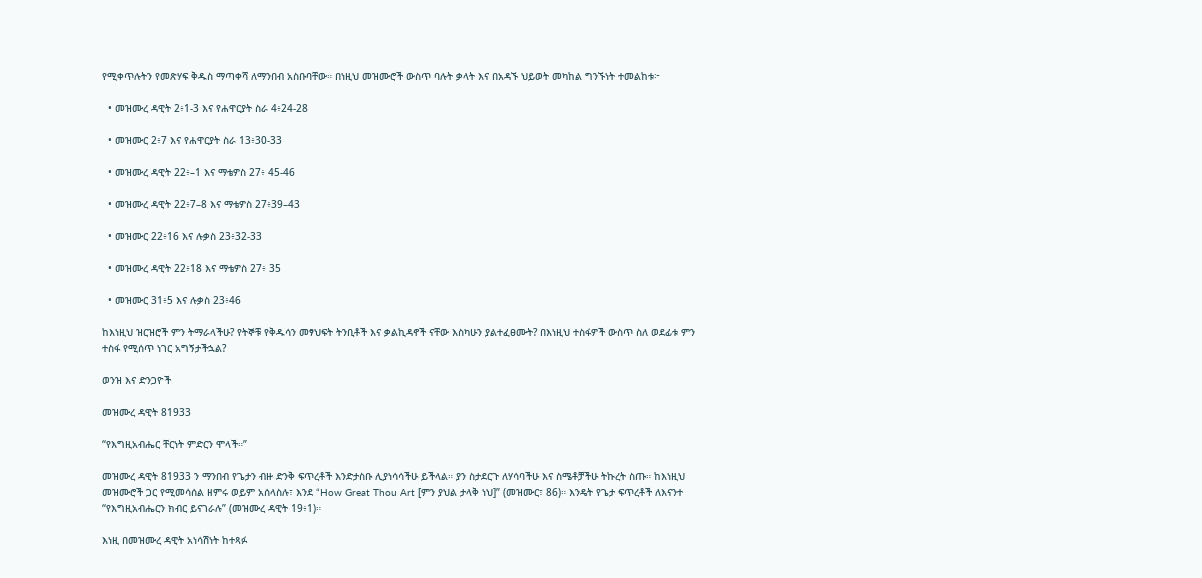የሚቀጥሉትን የመጽሃፍ ቅዱስ ማጣቀሻ ለማንበብ አስቡባቸው። በነዚህ መዝሙሮች ውስጥ ባሉት ቃላት እና በአዳኙ ህይወት መካከል ግንኙነት ተመልከቱ፦

  • መዝሙረ ዳዊት 2፥1-3 እና የሐዋርያት ስራ 4፥24-28

  • መዝሙር 2፥7 እና የሐዋርያት ስራ 13፥30-33

  • መዝሙረ ዳዊት 22፥–1 እና ማቴዎስ 27፥ 45-46

  • መዝሙረ ዳዊት 22፥7–8 እና ማቴዎስ 27፥39–43

  • መዝሙር 22፥16 እና ሉቃስ 23፥32-33

  • መዝሙረ ዳዊት 22፥18 እና ማቴዎስ 27፥ 35

  • መዝሙር 31፥5 እና ሉቃስ 23፥46

ከእነዚህ ዝርዝሮች ምን ትማራላችሁ? የትኞቹ የቅዱሳን መፃህፍት ትንቢቶች እና ቃልኪዳኖች ናቸው እስካሁን ያልተፈፀሙት? በእነዚህ ተስፋዎች ውስጥ ስለ ወደፊቱ ምን ተስፋ የሚሰጥ ነገር አግኝታችኋል?

ወንዝ እና ድንጋዮች

መዝሙረ ዳዊት 81933

“የእግዚአብሔር ቸርነት ምድርን ሞላች።”

መዝሙረ ዳዊት 81933 ን ማንበብ የጌታን ብዙ ድንቅ ፍጥረቶች እንድታስቡ ሊያነሳሳችሁ ይችላል። ያን ስታደርጉ ለሃሳባችሁ እና ስሜቶቻችሁ ትኩረት ስጡ። ከእነዚህ መዝሙሮች ጋር የሚመሳሰል ዘምሩ ወይም አሰላስሉ፣ እንደ “How Great Thou Art [ምን ያህል ታላቅ ነህ]” (መዝሙር፣ 86)። እንዴት የጌታ ፍጥረቶች ለእናንተ “የእግዚአብሔርን ክብር ይናገራሉ” (መዝሙረ ዳዊት 19፥1)።

እነዚ በመዝሙረ ዳዊት አነሳሽነት ከተጻፉ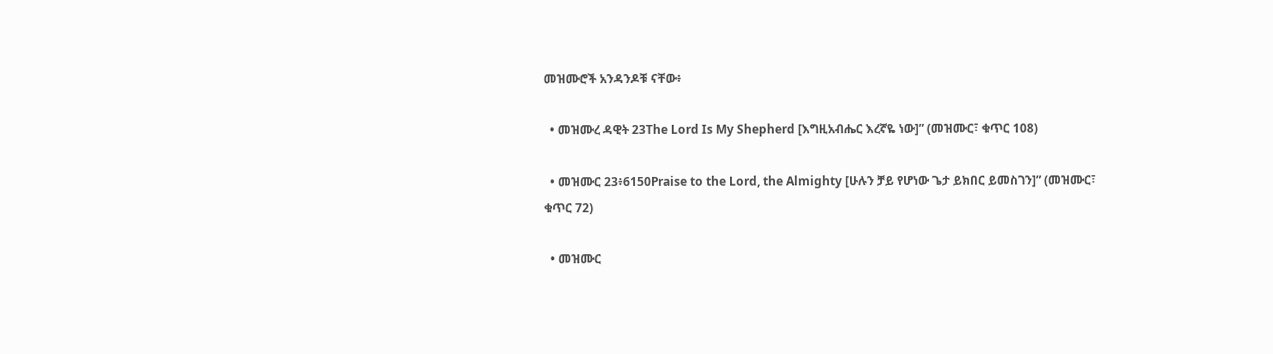መዝሙሮች አንዳንዶቹ ናቸው፥

  • መዝሙረ ዳዊት 23The Lord Is My Shepherd [እግዚአብሔር እረኛዬ ነው]” (መዝሙር፣ ቁጥር 108)

  • መዝሙር 23፥6150Praise to the Lord, the Almighty [ሁሉን ቻይ የሆነው ጌታ ይክበር ይመስገን]” (መዝሙር፣ ቁጥር 72)

  • መዝሙር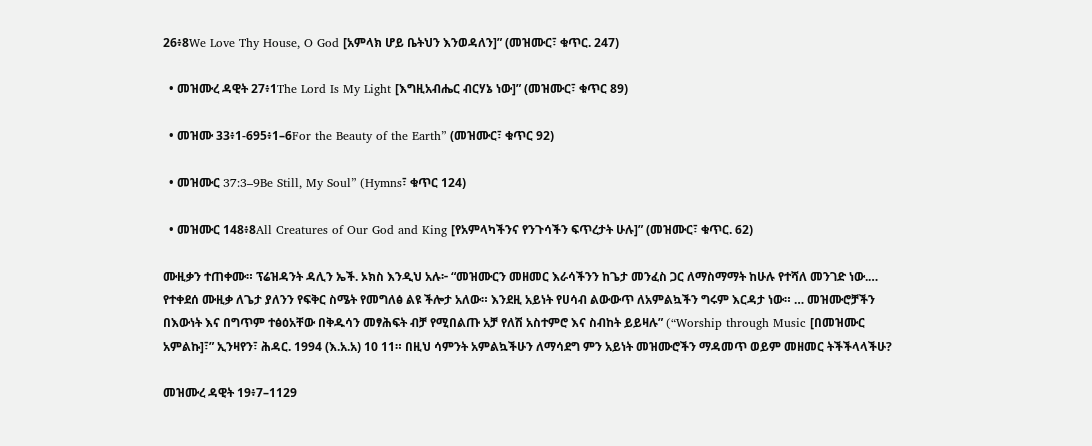26፥8We Love Thy House, O God [አምላክ ሆይ ቤትህን እንወዳለን]” (መዝሙር፣ ቁጥር. 247)

  • መዝሙረ ዳዊት 27፥1The Lord Is My Light [እግዚአብሔር ብርሃኔ ነው]” (መዝሙር፣ ቁጥር 89)

  • መዝሙ 33፥1-695፥1–6For the Beauty of the Earth” (መዝሙር፣ ቁጥር 92)

  • መዝሙር 37:3–9Be Still, My Soul” (Hymns፣ ቁጥር 124)

  • መዝሙር 148፥8All Creatures of Our God and King [የአምላካችንና የንጉሳችን ፍጥረታት ሁሉ]” (መዝሙር፣ ቁጥር. 62)

ሙዚቃን ተጠቀሙ። ፕሬዝዳንት ዳሊን ኤች. ኦክስ እንዲህ አሉ፦ “መዝሙርን መዘመር እራሳችንን ከጌታ መንፈስ ጋር ለማስማማት ከሁሉ የተሻለ መንገድ ነው.… የተቀደሰ ሙዚቃ ለጌታ ያለንን የፍቅር ስሜት የመግለፅ ልዩ ችሎታ አለው። እንደዚ አይነት የሀሳብ ልውውጥ ለአምልኳችን ግሩም እርዳታ ነው። … መዝሙሮቻችን በእውነት እና በግጥም ተፅዕአቸው በቅዱሳን መፃሕፍት ብቻ የሚበልጡ አቻ የለሽ አስተምሮ እና ስብከት ይይዛሉ” (“Worship through Music [በመዝሙር አምልኩ]፣” ኢንዛየን፣ ሕዳር. 1994 (እ.አ.አ) 10 11። በዚህ ሳምንት አምልኳችሁን ለማሳደግ ምን አይነት መዝሙሮችን ማዳመጥ ወይም መዘመር ትችችላላችሁ?

መዝሙረ ዳዊት 19፥7–1129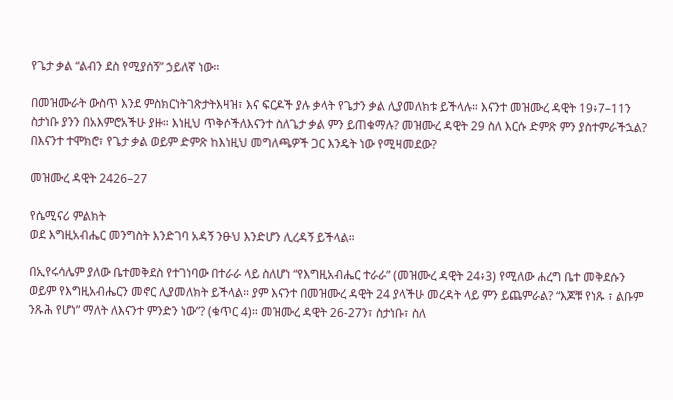የጌታ ቃል “ልብን ደስ የሚያሰኝ” ኃይለኛ ነው።

በመዝሙራት ውስጥ እንደ ምስክርነትገጽታትእዛዝ፣ እና ፍርዶች ያሉ ቃላት የጌታን ቃል ሊያመለክቱ ይችላሉ። እናንተ መዝሙረ ዳዊት 19፥7–11ን ስታነቡ ያንን በአእምሮአችሁ ያዙ። እነዚህ ጥቅሶችለእናንተ ስለጌታ ቃል ምን ይጠቁማሉ? መዝሙረ ዳዊት 29 ስለ እርሱ ድምጽ ምን ያስተምራችኋል? በእናንተ ተሞክሮ፣ የጌታ ቃል ወይም ድምጽ ከእነዚህ መግለጫዎች ጋር እንዴት ነው የሚዛመደው?

መዝሙረ ዳዊት 2426–27

የሴሚናሪ ምልክት
ወደ እግዚአብሔር መንግስት እንድገባ አዳኝ ንፁህ እንድሆን ሊረዳኝ ይችላል።

በኢየሩሳሌም ያለው ቤተመቅደስ የተገነባው በተራራ ላይ ስለሆነ “የእግዚአብሔር ተራራ” (መዝሙረ ዳዊት 24፥3) የሚለው ሐረግ ቤተ መቅደሱን ወይም የእግዚአብሔርን መኖር ሊያመለክት ይችላል። ያም እናንተ በመዝሙረ ዳዊት 24 ያላችሁ መረዳት ላይ ምን ይጨምራል? “እጆቹ የነጹ ፣ ልቡም ንጹሕ የሆነ” ማለት ለእናንተ ምንድን ነው”? (ቁጥር 4)። መዝሙረ ዳዊት 26-27ን፣ ስታነቡ፣ ስለ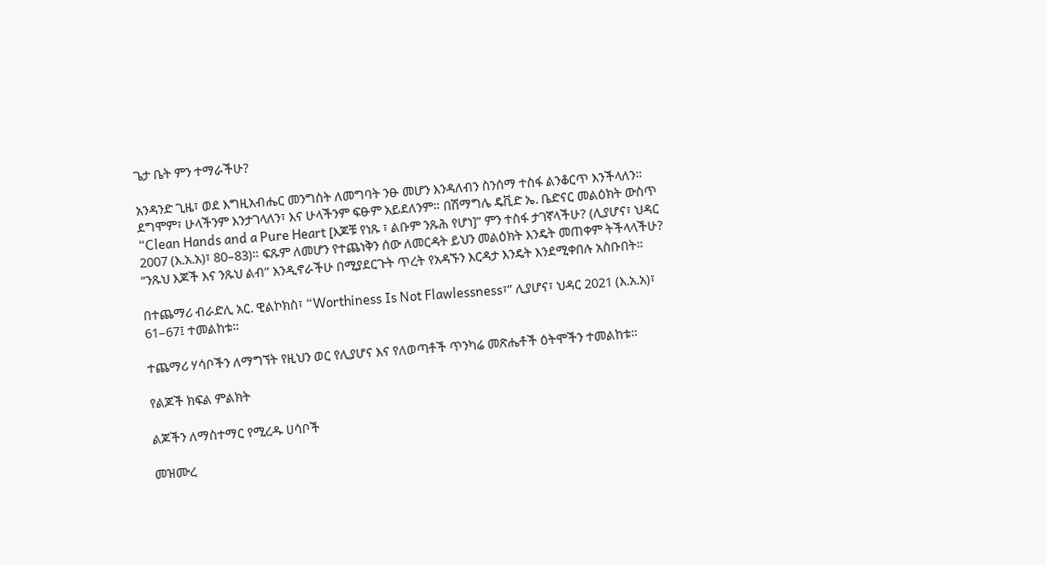ጌታ ቤት ምን ተማራችሁ?

አንዳንድ ጊዜ፣ ወደ እግዚአብሔር መንግስት ለመግባት ንፁ መሆን እንዳለብን ስንሰማ ተስፋ ልንቆርጥ እንችላለን። ደግሞም፣ ሁላችንም እንታገላለን፣ እና ሁላችንም ፍፁም አይደለንም። በሽማግሌ ዴቪድ ኤ. ቤድናር መልዕክት ውስጥ “Clean Hands and a Pure Heart [እጆቹ የነጹ ፣ ልቡም ንጹሕ የሆነ]” ምን ተስፋ ታገኛላችሁ? (ሊያሆና፣ ህዳር 2007 (እ.አ.አ)፣ 80–83)። ፍጹም ለመሆን የተጨነቅን ሰው ለመርዳት ይህን መልዕክት እንዴት መጠቀም ትችላላችሁ? “ንጹህ እጆች እና ንጹህ ልብ” እንዲኖራችሁ በሚያደርጉት ጥረት የአዳኙን እርዳታ እንዴት እንደሚቀበሉ አስቡበት።

በተጨማሪ ብራድሊ አር. ዊልኮክስ፣ “Worthiness Is Not Flawlessness፣” ሊያሆና፣ ህዳር 2021 (እ.አ.አ)፣ 61–67፤ ተመልከቱ።

ተጨማሪ ሃሳቦችን ለማግኘት የዚህን ወር የሊያሆና እና የለወጣቶች ጥንካሬ መጽሔቶች ዕትሞችን ተመልከቱ።

የልጆች ክፍል ምልክት

ልጆችን ለማስተማር የሚረዱ ሀሳቦች

መዝሙረ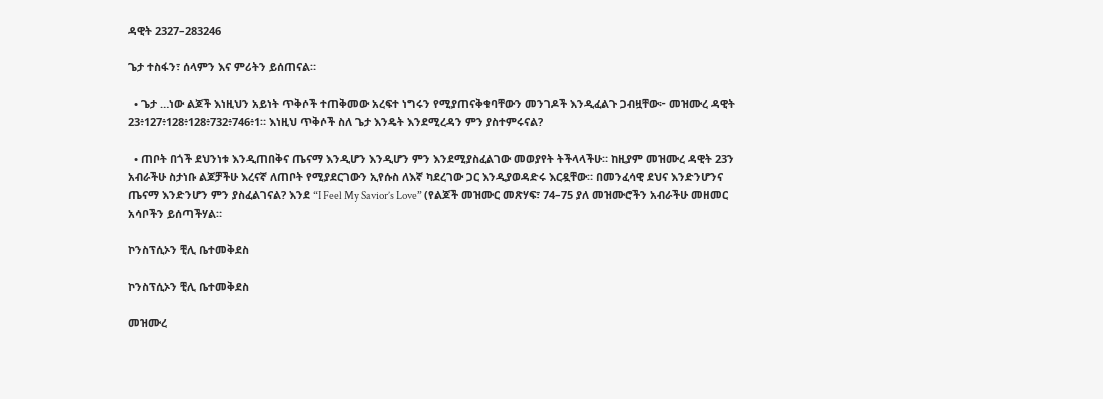ዳዊት 2327–283246

ጌታ ተስፋን፣ ሰላምን እና ምሪትን ይሰጠናል።

  • ጌታ …ነው ልጆች እነዚህን አይነት ጥቅሶች ተጠቅመው አረፍተ ነግሩን የሚያጠናቅቁባቸውን መንገዶች እንዲፈልጉ ጋብዟቸው፦ መዝሙረ ዳዊት 23፥127፥128፥128፥732፥746፥1። እነዚህ ጥቅሶች ስለ ጌታ እንዴት እንደሚረዳን ምን ያስተምሩናል?

  • ጠቦት በጎች ደህንነቱ እንዲጠበቅና ጤናማ እንዲሆን እንዲሆን ምን እንደሚያስፈልገው መወያየት ትችላላችሁ። ከዚያም መዝሙረ ዳዊት 23ን አብራችሁ ስታነቡ ልጆቻችሁ እረናኛ ለጠቦት የሚያደርገውን ኢየሱስ ለእኛ ካደረገው ጋር እንዲያወዳድሩ እርዷቸው። በመንፈሳዊ ደህና እንድንሆንና ጤናማ እንድንሆን ምን ያስፈልገናል? እንደ “I Feel My Savior’s Love” (የልጆች መዝሙር መጽሃፍ፣ 74–75 ያለ መዝሙሮችን አብራችሁ መዘመር አሳቦችን ይሰጣችሃል።

ኮንስፕሲኦን ቺሊ ቤተመቅደስ

ኮንስፕሲኦን ቺሊ ቤተመቅደስ

መዝሙረ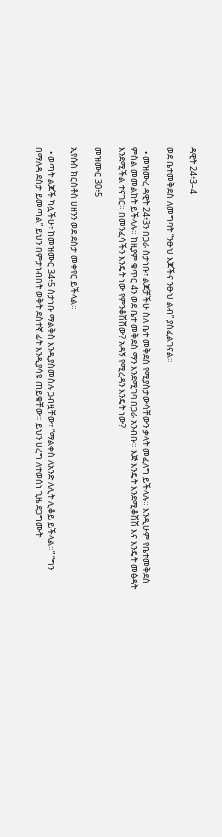ዳዊት 24፥3–4

ወደ ቤተመቅደስ ለመግባት “ንፁህ እጆችና ንፁህ ልብ” ያስፈልገናል።

  • መዝሙረ ዳዊት 24፥3ን በጋራ ስታነቡ፣ ልጆቻችሁ ስለ ቤተ መቅደስ የሚያስታውሳቸውን ቃላት መፈለግ ይችላሉ። እንዲሁም የቤተመቅደስ ምስል መመልከት ይችላሉ። ከዚያም ቁጥር 4ን ወደ ቤተ መቅደስ ማን እንደሚገባ በጋራ አንብቡ። እጅ እንዴት እንደሚቆሽሽ እና እንዴት መፅዳት እንደሚችል ተናገር። በመንፈሳችን እንዴት ነው የምንቆሽሸው? አዳኝ የሚረዳን እንዴት ነው?

መዝሙር 30፥5

ኢየሱስ ክርስቶስ ሀዘንን ወደ ደስታ መቀየር ይችላል።

  • ወጣት ልጆች ካሏችሁ፣ ከመዝሙር 34፥5 ስታነቡ ማልቅስ እንዲያስመስሉ ጋብዟቸው፣ “ማልቀስ ለአንድ ለሊት ሊቆይ ይችላል።” “ግን በማለዳ ደስታ ይመጣል” ይህን በምታነብበት ወቅት ደስተኛ ፊት እንዲያሳዩ ጠይቁቸው። ይህን ሀረግ ለተወሰነ ጊዜ ደጋግሙት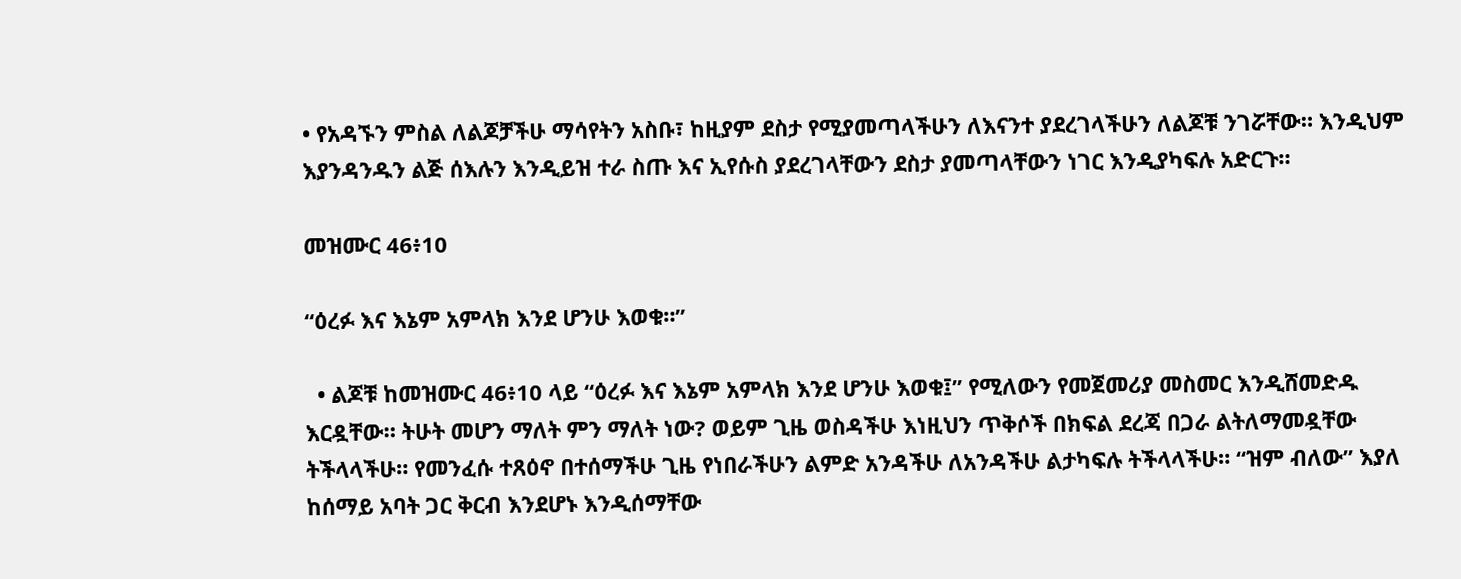• የአዳኙን ምስል ለልጆቻችሁ ማሳየትን አስቡ፣ ከዚያም ደስታ የሚያመጣላችሁን ለእናንተ ያደረገላችሁን ለልጆቹ ንገሯቸው። እንዲህም እያንዳንዱን ልጅ ሰእሉን እንዲይዝ ተራ ስጡ እና ኢየሱስ ያደረገላቸውን ደስታ ያመጣላቸውን ነገር እንዲያካፍሉ አድርጉ።

መዝሙር 46፥10

“ዕረፉ እና እኔም አምላክ እንደ ሆንሁ እወቁ።”

  • ልጆቹ ከመዝሙር 46፥10 ላይ “ዕረፉ እና እኔም አምላክ እንደ ሆንሁ እወቁ፤” የሚለውን የመጀመሪያ መስመር እንዲሸመድዱ እርዷቸው። ትሁት መሆን ማለት ምን ማለት ነው? ወይም ጊዜ ወስዳችሁ እነዚህን ጥቅሶች በክፍል ደረጃ በጋራ ልትለማመዷቸው ትችላላችሁ። የመንፈሱ ተጸዕኖ በተሰማችሁ ጊዜ የነበራችሁን ልምድ አንዳችሁ ለአንዳችሁ ልታካፍሉ ትችላላችሁ። “ዝም ብለው” እያለ ከሰማይ አባት ጋር ቅርብ እንደሆኑ እንዲሰማቸው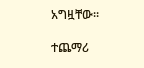አግዟቸው።

ተጨማሪ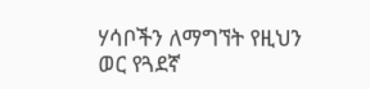ሃሳቦችን ለማግኘት የዚህን ወር የጓደኛ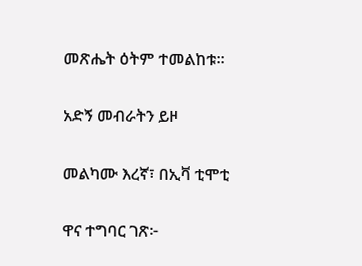መጽሔት ዕትም ተመልከቱ።

አድኝ መብራትን ይዞ

መልካሙ እረኛ፣ በኢቫ ቲሞቲ

ዋና ተግባር ገጽ፦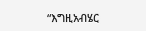“እግዚአብሄር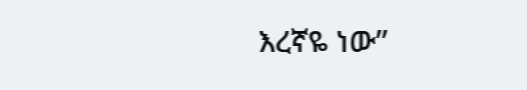እረኛዬ ነው”